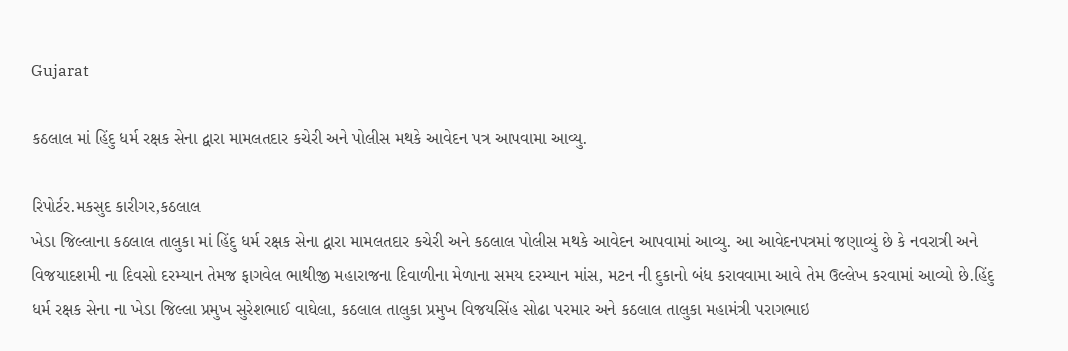Gujarat

કઠલાલ માં હિંદુ ધર્મ રક્ષક સેના દ્વારા મામલતદાર કચેરી અને પોલીસ મથકે આવેદન પત્ર આપવામા આવ્યુ.

રિપોર્ટર.મકસુદ કારીગર,કઠલાલ
ખેડા જિલ્લાના કઠલાલ તાલુકા માં હિંદુ ધર્મ રક્ષક સેના દ્વારા મામલતદાર કચેરી અને કઠલાલ પોલીસ મથકે આવેદન આપવામાં આવ્યુ. આ આવેદનપત્રમાં જણાવ્યું છે કે નવરાત્રી અને વિજયાદશમી ના દિવસો દરમ્યાન તેમજ ફાગવેલ ભાથીજી મહારાજના દિવાળીના મેળાના સમય દરમ્યાન માંસ, મટન ની દુકાનો બંધ કરાવવામા આવે તેમ ઉલ્લેખ કરવામાં આવ્યો છે.હિંદુ ધર્મ રક્ષક સેના ના ખેડા જિલ્લા પ્રમુખ સુરેશભાઈ વાઘેલા, કઠલાલ તાલુકા પ્રમુખ વિજયસિંહ સોઢા પરમાર અને કઠલાલ તાલુકા મહામંત્રી પરાગભાઇ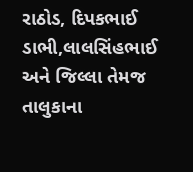રાઠોડ, દિપકભાઈ ડાભી,લાલસિંહભાઈ અને જિલ્લા તેમજ તાલુકાના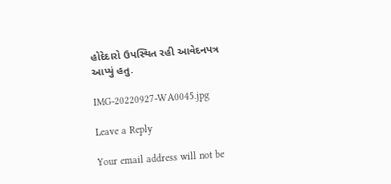હોદેદારો ઉપસ્થિત રહી આવેદનપત્ર આપ્યું હતુ.

IMG-20220927-WA0045.jpg

Leave a Reply

Your email address will not be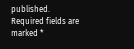published. Required fields are marked *